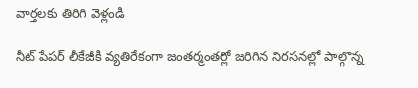వార్తలకు తిరిగి వెళ్లండి

నీట్ పేపర్ లీకేజీకి వ్యతిరేకంగా జంతర్మంతర్లో జరిగిన నిరసనల్లో పాల్గొన్న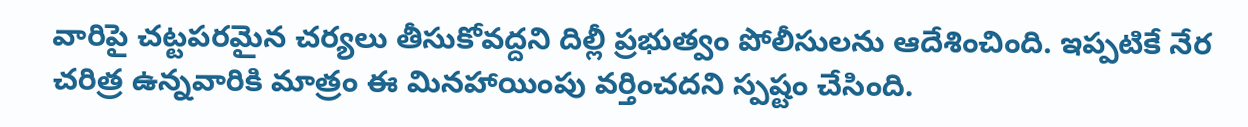వారిపై చట్టపరమైన చర్యలు తీసుకోవద్దని దిల్లీ ప్రభుత్వం పోలీసులను ఆదేశించింది. ఇప్పటికే నేర చరిత్ర ఉన్నవారికి మాత్రం ఈ మినహాయింపు వర్తించదని స్పష్టం చేసింది.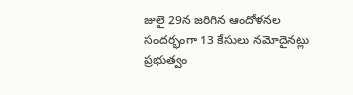జులై 29న జరిగిన ఆందోళనల సందర్భంగా 13 కేసులు నమోదైనట్లు ప్రభుత్వం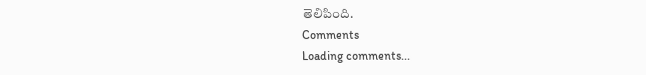తెలిపింది.
Comments
Loading comments...